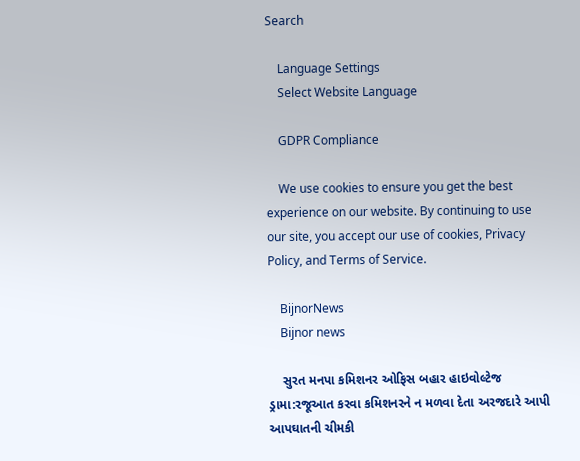Search

    Language Settings
    Select Website Language

    GDPR Compliance

    We use cookies to ensure you get the best experience on our website. By continuing to use our site, you accept our use of cookies, Privacy Policy, and Terms of Service.

    BijnorNews
    Bijnor news

    સુરત મનપા કમિશનર ઓફિસ બહાર હાઇવોલ્ટેજ ડ્રામા:રજૂઆત કરવા કમિશનરને ન મળવા દેતા અરજદારે આપી આપઘાતની ચીમકી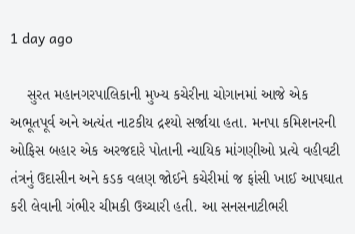1 day ago

    સુરત મહાનગરપાલિકાની મુખ્ય કચેરીના ચોગાનમાં આજે એક અભૂતપૂર્વ અને અત્યંત નાટકીય દ્રશ્યો સર્જાયા હતા. મનપા કમિશનરની ઓફિસ બહાર એક અરજદારે પોતાની ન્યાયિક માંગણીઓ પ્રત્યે વહીવટી તંત્રનું ઉદાસીન અને કડક વલણ જોઈને કચેરીમાં જ ફાંસી ખાઈ આપઘાત કરી લેવાની ગંભીર ચીમકી ઉચ્ચારી હતી. આ સનસનાટીભરી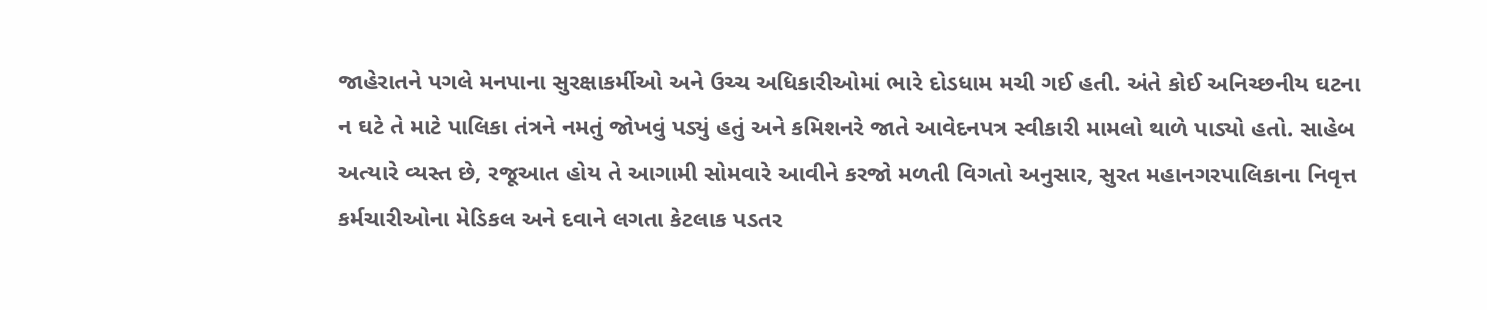જાહેરાતને પગલે મનપાના સુરક્ષાકર્મીઓ અને ઉચ્ચ અધિકારીઓમાં ભારે દોડધામ મચી ગઈ હતી. અંતે કોઈ અનિચ્છનીય ઘટના ન ઘટે તે માટે પાલિકા તંત્રને નમતું જોખવું પડ્યું હતું અને કમિશનરે જાતે આવેદનપત્ર સ્વીકારી મામલો થાળે પાડ્યો હતો. સાહેબ અત્યારે વ્યસ્ત છે, રજૂઆત હોય તે આગામી સોમવારે આવીને કરજો મળતી વિગતો અનુસાર, સુરત મહાનગરપાલિકાના નિવૃત્ત કર્મચારીઓના મેડિકલ અને દવાને લગતા કેટલાક પડતર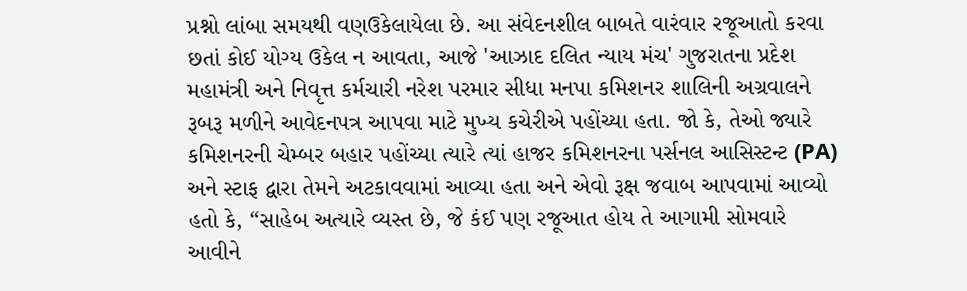પ્રશ્નો લાંબા સમયથી વણઉકેલાયેલા છે. આ સંવેદનશીલ બાબતે વારંવાર રજૂઆતો કરવા છતાં કોઈ યોગ્ય ઉકેલ ન આવતા, આજે 'આઝાદ દલિત ન્યાય મંચ' ગુજરાતના પ્રદેશ મહામંત્રી અને નિવૃત્ત કર્મચારી નરેશ પરમાર સીધા મનપા કમિશનર શાલિની અગ્રવાલને રૂબરૂ મળીને આવેદનપત્ર આપવા માટે મુખ્ય કચેરીએ પહોંચ્યા હતા. જો કે, તેઓ જ્યારે કમિશનરની ચેમ્બર બહાર પહોંચ્યા ત્યારે ત્યાં હાજર કમિશનરના પર્સનલ આસિસ્ટન્ટ (PA) અને સ્ટાફ દ્વારા તેમને અટકાવવામાં આવ્યા હતા અને એવો રૂક્ષ જવાબ આપવામાં આવ્યો હતો કે, “સાહેબ અત્યારે વ્યસ્ત છે, જે કંઈ પણ રજૂઆત હોય તે આગામી સોમવારે આવીને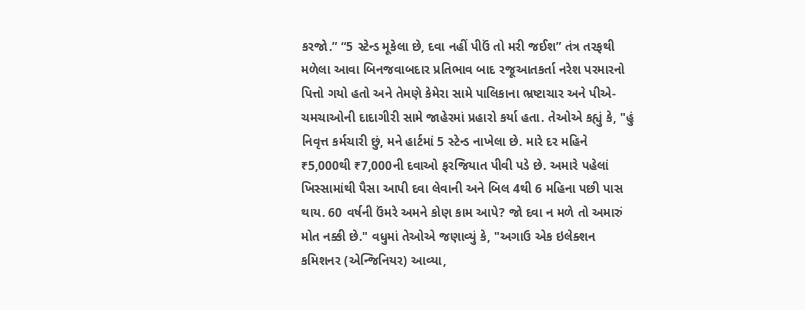કરજો.” “5 સ્ટેન્ડ મૂકેલા છે, દવા નહીં પીઉં તો મરી જઈશ” તંત્ર તરફથી મળેલા આવા બિનજવાબદાર પ્રતિભાવ બાદ રજૂઆતકર્તા નરેશ પરમારનો પિત્તો ગયો હતો અને તેમણે કેમેરા સામે પાલિકાના ભ્રષ્ટાચાર અને પીએ-ચમચાઓની દાદાગીરી સામે જાહેરમાં પ્રહારો કર્યા હતા. તેઓએ કહ્યું કે, "હું નિવૃત્ત કર્મચારી છું, મને હાર્ટમાં 5 સ્ટેન્ડ નાખેલા છે. મારે દર મહિને ₹5,000થી ₹7,000ની દવાઓ ફરજિયાત પીવી પડે છે. અમારે પહેલાં ખિસ્સામાંથી પૈસા આપી દવા લેવાની અને બિલ 4થી 6 મહિના પછી પાસ થાય. 60 વર્ષની ઉંમરે અમને કોણ કામ આપે? જો દવા ન મળે તો અમારું મોત નક્કી છે." વધુમાં તેઓએ જણાવ્યું કે, "અગાઉ એક ઇલેક્શન કમિશનર (એન્જિનિયર) આવ્યા,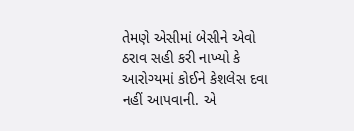તેમણે એસીમાં બેસીને એવો ઠરાવ સહી કરી નાખ્યો કે આરોગ્યમાં કોઈને કેશલેસ દવા નહીં આપવાની. એ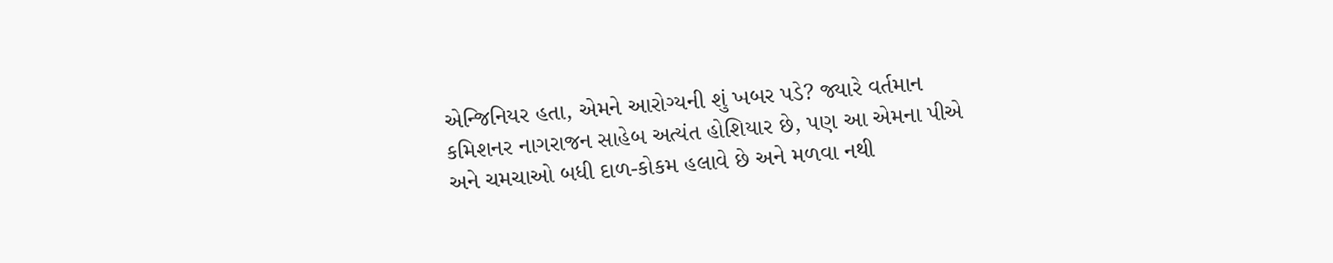એન્જિનિયર હતા, એમને આરોગ્યની શું ખબર પડે? જ્યારે વર્તમાન કમિશનર નાગરાજન સાહેબ અત્યંત હોશિયાર છે, પણ આ એમના પીએ અને ચમચાઓ બધી દાળ-કોકમ હલાવે છે અને મળવા નથી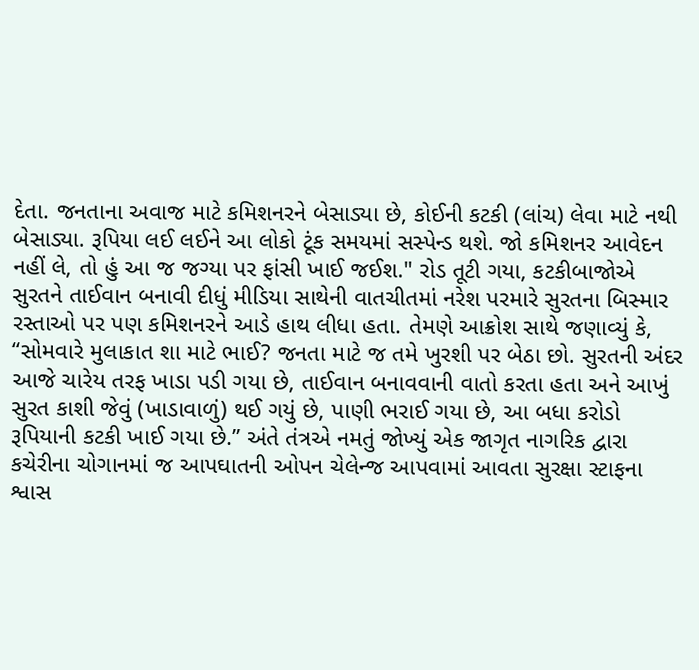દેતા. જનતાના અવાજ માટે કમિશનરને બેસાડ્યા છે, કોઈની કટકી (લાંચ) લેવા માટે નથી બેસાડ્યા. રૂપિયા લઈ લઈને આ લોકો ટૂંક સમયમાં સસ્પેન્ડ થશે. જો કમિશનર આવેદન નહીં લે, તો હું આ જ જગ્યા પર ફાંસી ખાઈ જઈશ." રોડ તૂટી ગયા, કટકીબાજોએ સુરતને તાઈવાન બનાવી દીધું મીડિયા સાથેની વાતચીતમાં નરેશ પરમારે સુરતના બિસ્માર રસ્તાઓ પર પણ કમિશનરને આડે હાથ લીધા હતા. તેમણે આક્રોશ સાથે જણાવ્યું કે, “સોમવારે મુલાકાત શા માટે ભાઈ? જનતા માટે જ તમે ખુરશી પર બેઠા છો. સુરતની અંદર આજે ચારેય તરફ ખાડા પડી ગયા છે, તાઈવાન બનાવવાની વાતો કરતા હતા અને આખું સુરત કાશી જેવું (ખાડાવાળું) થઈ ગયું છે, પાણી ભરાઈ ગયા છે, આ બધા કરોડો રૂપિયાની કટકી ખાઈ ગયા છે.” અંતે તંત્રએ નમતું જોખ્યું એક જાગૃત નાગરિક દ્વારા કચેરીના ચોગાનમાં જ આપઘાતની ઓપન ચેલેન્જ આપવામાં આવતા સુરક્ષા સ્ટાફના શ્વાસ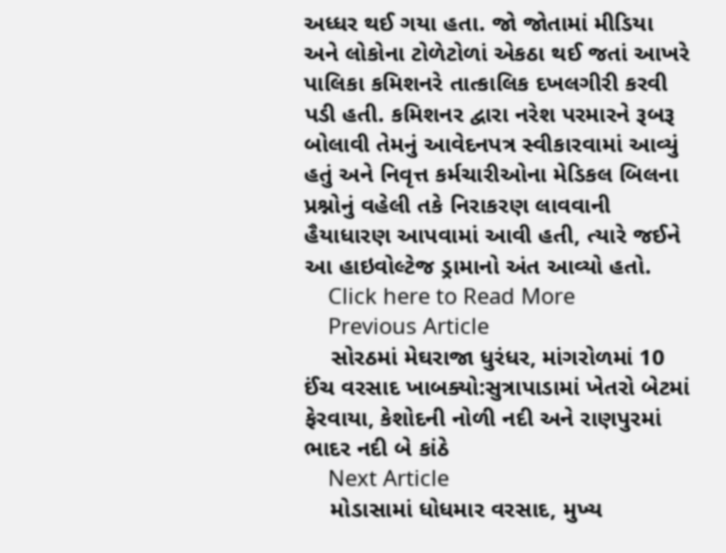અધ્ધર થઈ ગયા હતા. જો જોતામાં મીડિયા અને લોકોના ટોળેટોળાં એકઠા થઈ જતાં આખરે પાલિકા કમિશનરે તાત્કાલિક દખલગીરી કરવી પડી હતી. કમિશનર દ્વારા નરેશ પરમારને રૂબરૂ બોલાવી તેમનું આવેદનપત્ર સ્વીકારવામાં આવ્યું હતું અને નિવૃત્ત કર્મચારીઓના મેડિકલ બિલના પ્રશ્નોનું વહેલી તકે નિરાકરણ લાવવાની હૈયાધારણ આપવામાં આવી હતી, ત્યારે જઈને આ હાઇવોલ્ટેજ ડ્રામાનો અંત આવ્યો હતો.
    Click here to Read More
    Previous Article
    સોરઠમાં મેઘરાજા ધુરંધર, માંગરોળમાં 10 ઈંચ વરસાદ ખાબક્યો:સુત્રાપાડામાં ખેતરો બેટમાં ફેરવાયા, કેશોદની નોળી નદી અને રાણપુરમાં ભાદર નદી બે કાંઠે
    Next Article
    મોડાસામાં ધોધમાર વરસાદ, મુખ્ય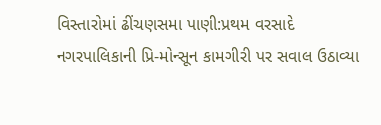વિસ્તારોમાં ઢીંચણસમા પાણી:પ્રથમ વરસાદે નગરપાલિકાની પ્રિ-મોન્સૂન કામગીરી પર સવાલ ઉઠાવ્યા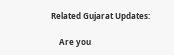Related Gujarat Updates:

    Are you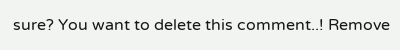sure? You want to delete this comment..! Remove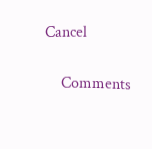Cancel

    Comments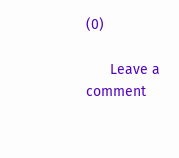(0)

      Leave a comment